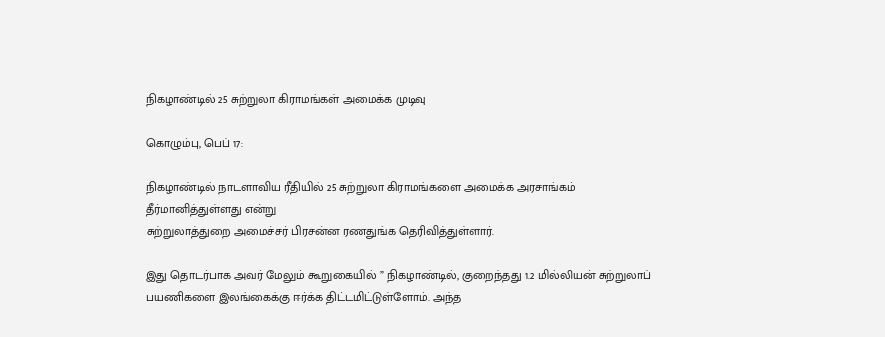நிகழாண்டில் 25 சுற்றுலா கிராமங்கள் அமைக்க முடிவு

கொழும்பு, பெப் 17:

நிகழாண்டில் நாடளாவிய ரீதியில் 25 சுற்றுலா கிராமங்களை அமைக்க அரசாங்கம் தீர்மானித்துள்ளது என்று
சுற்றுலாத்துறை அமைச்சர் பிரசன்ன ரணதுங்க தெரிவித்துள்ளார்.

இது தொடர்பாக அவர் மேலும் கூறுகையில் ” நிகழாண்டில், குறைந்தது 1.2 மில்லியன் சுற்றுலாப் பயணிகளை இலங்கைக்கு ஈர்க்க திட்டமிட்டுள்ளோம். அந்த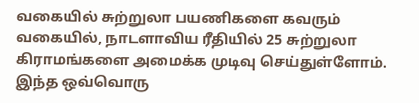வகையில் சுற்றுலா பயணிகளை கவரும் வகையில், நாடளாவிய ரீதியில் 25 சுற்றுலா கிராமங்களை அமைக்க முடிவு செய்துள்ளோம். இந்த ஒவ்வொரு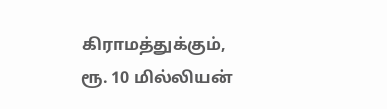கிராமத்துக்கும், ரூ. 10 மில்லியன்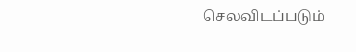செலவிடப்படும்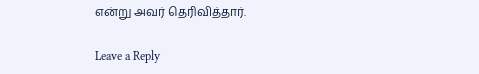என்று அவர் தெரிவித்தார்.

Leave a Reply